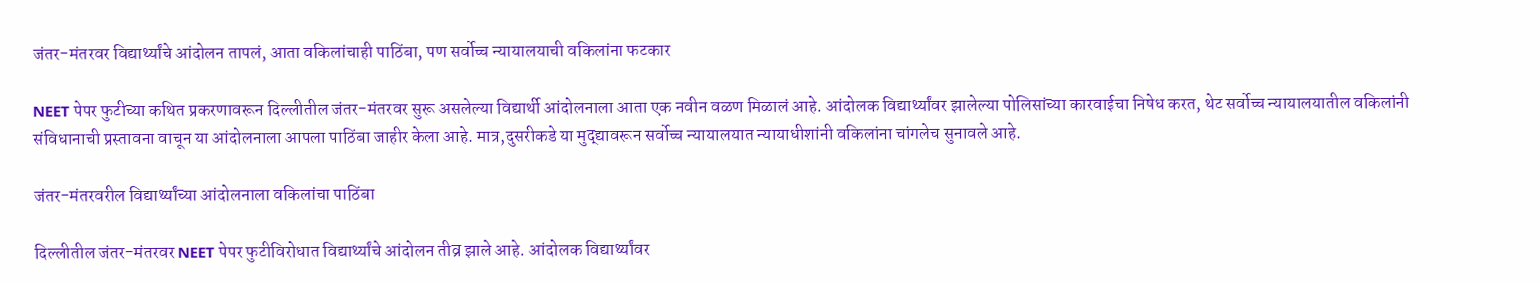जंतर-मंतरवर विद्यार्थ्यांचे आंदोलन तापलं, आता वकिलांचाही पाठिंबा, पण सर्वोच्च न्यायालयाची वकिलांना फटकार

NEET पेपर फुटीच्या कथित प्रकरणावरून दिल्लीतील जंतर-मंतरवर सुरू असलेल्या विद्यार्थी आंदोलनाला आता एक नवीन वळण मिळालं आहे. आंदोलक विद्यार्थ्यांवर झालेल्या पोलिसांच्या कारवाईचा निषेध करत, थेट सर्वोच्च न्यायालयातील वकिलांनी संविधानाची प्रस्तावना वाचून या आंदोलनाला आपला पाठिंबा जाहीर केला आहे. मात्र,दुसरीकडे या मुद्द्यावरून सर्वोच्च न्यायालयात न्यायाधीशांनी वकिलांना चांगलेच सुनावले आहे.

जंतर-मंतरवरील विद्यार्थ्यांच्या आंदोलनाला वकिलांचा पाठिंबा

दिल्लीतील जंतर-मंतरवर NEET पेपर फुटीविरोधात विद्यार्थ्यांचे आंदोलन तीव्र झाले आहे. आंदोलक विद्यार्थ्यांवर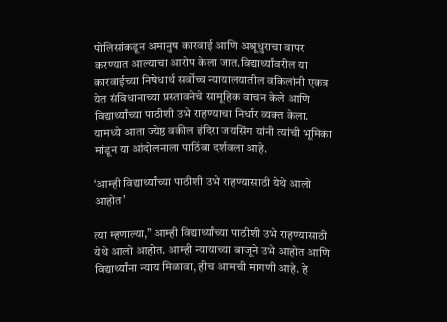पोलिसांकडून अमानुष कारवाई आणि अश्रूधुराचा वापर करण्यात आल्याचा आरोप केला जात.विद्यार्थ्यांवरील या कारवाईच्या निषेधार्थ सर्वोच्च न्यायालयातील वकिलांनी एकत्र येत संविधानाच्या प्रस्तावनेचे सामूहिक वाचन केले आणि विद्यार्थ्यांच्या पाठीशी उभे राहण्याचा निर्धार व्यक्त केला. यामध्ये आता ज्येष्ठ वकील इंदिरा जयसिंग यांनी त्यांची भूमिका मांडून या आंदोलनाला पाठिंबा दर्शवला आहे.

‘आम्ही विद्यार्थ्यांच्या पाठीशी उभे राहण्यासाठी येथे आलो आहोत’

त्या म्हणाल्या,” आम्ही विद्यार्थ्यांच्या पाठीशी उभे राहण्यासाठी येथे आलो आहोत. आम्ही न्यायाच्या बाजूने उभे आहोत आणि विद्यार्थ्यांना न्याय मिळावा, हीच आमची मागणी आहे. हे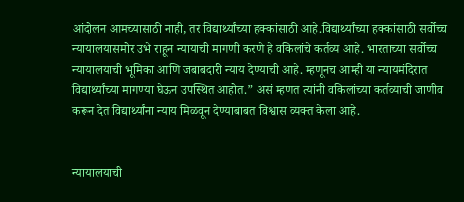आंदोलन आमच्यासाठी नाही, तर विद्यार्थ्यांच्या हक्कांसाठी आहे.विद्यार्थ्यांच्या हक्कांसाठी सर्वोच्च न्यायालयासमोर उभे राहून न्यायाची मागणी करणे हे वकिलांचे कर्तव्य आहे. भारताच्या सर्वोच्च न्यायालयाची भूमिका आणि जबाबदारी न्याय देण्याची आहे. म्हणूनच आम्ही या न्यायमंदिरात विद्यार्थ्यांच्या मागण्या घेऊन उपस्थित आहोत.” असं म्हणत त्यांनी वकिलांच्या कर्तव्याची जाणीव करून देत विद्यार्थ्यांना न्याय मिळवून देण्याबाबत विश्वास व्यक्त केला आहे.


न्यायालयाची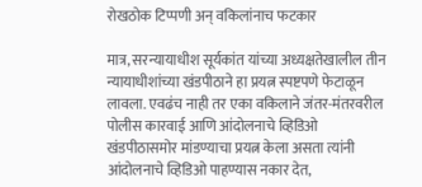रोखठोक टिप्पणी अन् वकिलांनाच फटकार

मात्र, सरन्यायाधीश सूर्यकांत यांच्या अध्यक्षतेखालील तीन न्यायाधीशांच्या खंडपीठाने हा प्रयत्न स्पष्टपणे फेटाळून लावला. एवढंच नाही तर एका वकिलाने जंतर-मंतरवरील पोलीस कारवाई आणि आंदोलनाचे व्हिडिओ खंडपीठासमोर मांडण्याचा प्रयत्न केला असता त्यांनी आंदोलनाचे व्हिडिओ पाहण्यास नकार देत,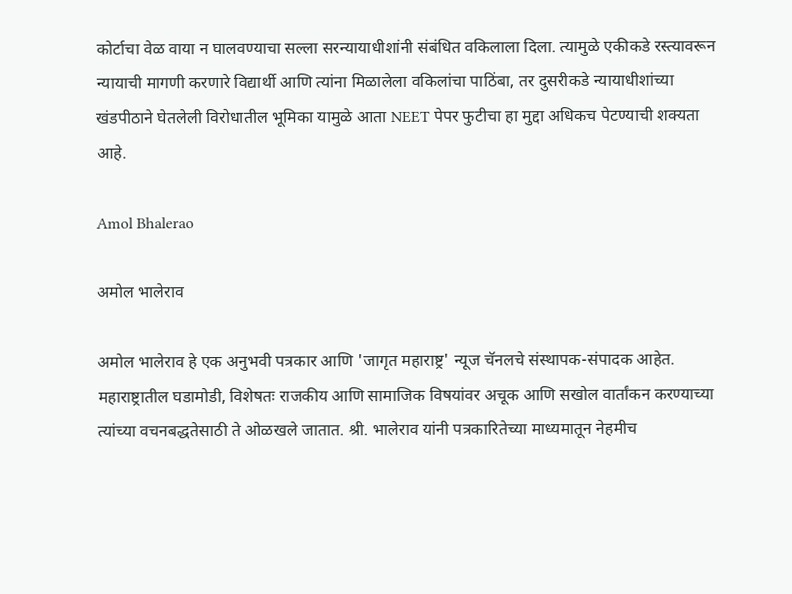कोर्टाचा वेळ वाया न घालवण्याचा सल्ला सरन्यायाधीशांनी संबंधित वकिलाला दिला. त्यामुळे एकीकडे रस्त्यावरून न्यायाची मागणी करणारे विद्यार्थी आणि त्यांना मिळालेला वकिलांचा पाठिंबा, तर दुसरीकडे न्यायाधीशांच्या खंडपीठाने घेतलेली विरोधातील भूमिका यामुळे आता NEET पेपर फुटीचा हा मुद्दा अधिकच पेटण्याची शक्यता आहे.

Amol Bhalerao

अमोल भालेराव

अमोल भालेराव हे एक अनुभवी पत्रकार आणि 'जागृत महाराष्ट्र' न्यूज चॅनलचे संस्थापक-संपादक आहेत. महाराष्ट्रातील घडामोडी, विशेषतः राजकीय आणि सामाजिक विषयांवर अचूक आणि सखोल वार्तांकन करण्याच्या त्यांच्या वचनबद्धतेसाठी ते ओळखले जातात. श्री. भालेराव यांनी पत्रकारितेच्या माध्यमातून नेहमीच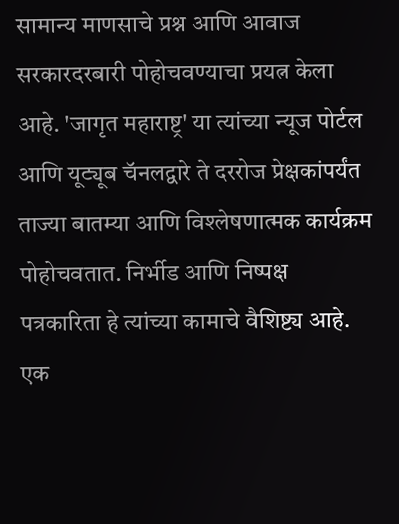सामान्य माणसाचे प्रश्न आणि आवाज सरकारदरबारी पोहोचवण्याचा प्रयत्न केला आहे. 'जागृत महाराष्ट्र' या त्यांच्या न्यूज पोर्टल आणि यूट्यूब चॅनलद्वारे ते दररोज प्रेक्षकांपर्यंत ताज्या बातम्या आणि विश्लेषणात्मक कार्यक्रम पोहोचवतात. निर्भीड आणि निष्पक्ष पत्रकारिता हे त्यांच्या कामाचे वैशिष्ट्य आहे. एक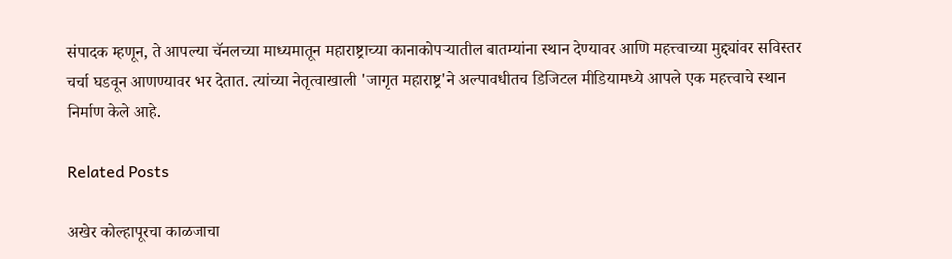संपादक म्हणून, ते आपल्या चॅनलच्या माध्यमातून महाराष्ट्राच्या कानाकोपऱ्यातील बातम्यांना स्थान देण्यावर आणि महत्त्वाच्या मुद्द्यांवर सविस्तर चर्चा घडवून आणण्यावर भर देतात. त्यांच्या नेतृत्वाखाली 'जागृत महाराष्ट्र'ने अल्पावधीतच डिजिटल मीडियामध्ये आपले एक महत्त्वाचे स्थान निर्माण केले आहे.

Related Posts

अखेर कोल्हापूरचा काळजाचा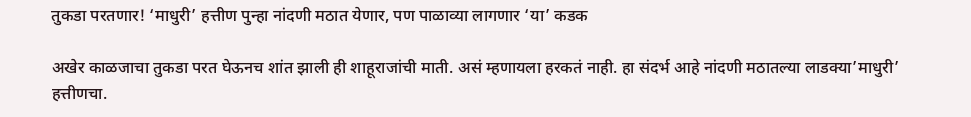तुकडा परतणार! ‘माधुरी’ हत्तीण पुन्हा नांदणी मठात येणार, पण पाळाव्या लागणार ‘या’ कडक

अखेर काळजाचा तुकडा परत घेऊनच शांत झाली ही शाहूराजांची माती. असं म्हणायला हरकतं नाही. हा संदर्भ आहे नांदणी मठातल्या लाडक्या’माधुरी’ हत्तीणचा.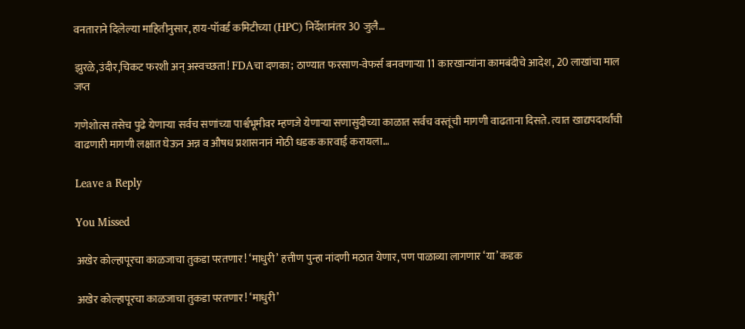वनताराने दिलेल्या माहितीनुसार, हाय-पॉवर्ड कमिटीच्या (HPC) निर्देशानंतर 30 जुलै…

झुरळे,उंदीर,चिकट फरशी अन् अस्वच्छता! FDAचा दणका; ठाण्यात फरसाण-वेफर्स बनवणाऱ्या 11 कारखान्यांना कामबंदीचे आदेश, 20 लाखांचा माल जप्त

गणेशोत्स तसेच पुढे येणाऱ्या सर्वच सणांच्या पार्श्वभूमीवर म्हणजे येणाऱ्या सणासुदीच्या काळात सर्वच वस्तूंची मागणी वाढताना दिसते. त्यात खाद्यपदार्थांची वाढणारी मागणी लक्षात घेऊन अन्न व औषध प्रशासनानं मोठी धडक कारवाई करायला…

Leave a Reply

You Missed

अखेर कोल्हापूरचा काळजाचा तुकडा परतणार! ‘माधुरी’ हत्तीण पुन्हा नांदणी मठात येणार, पण पाळाव्या लागणार ‘या’ कडक

अखेर कोल्हापूरचा काळजाचा तुकडा परतणार! ‘माधुरी’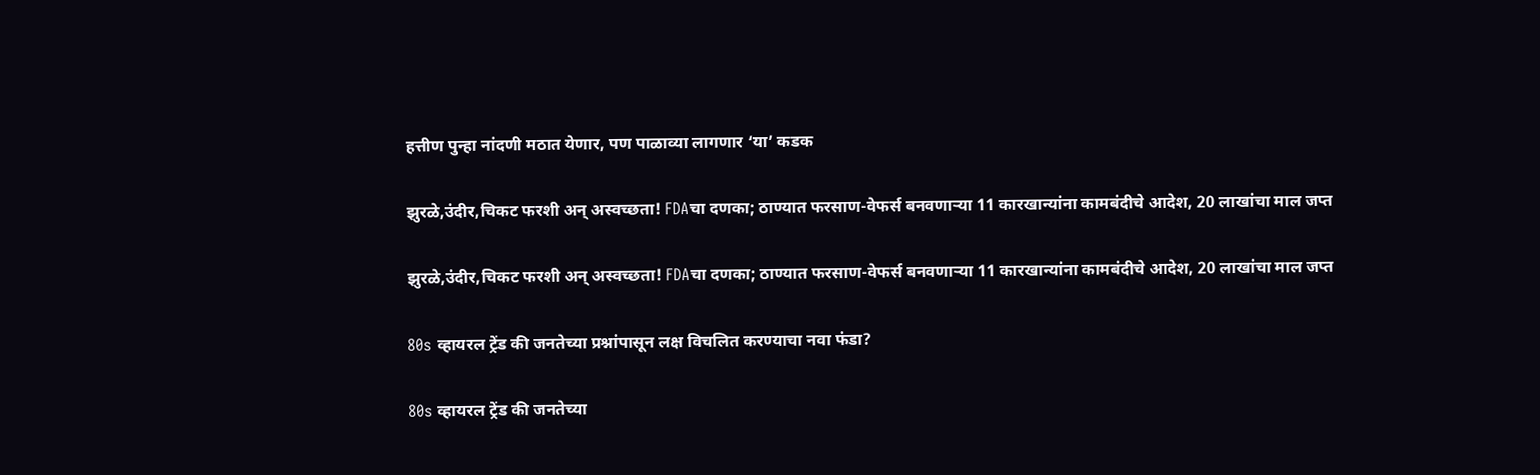हत्तीण पुन्हा नांदणी मठात येणार, पण पाळाव्या लागणार ‘या’ कडक

झुरळे,उंदीर,चिकट फरशी अन् अस्वच्छता! FDAचा दणका; ठाण्यात फरसाण-वेफर्स बनवणाऱ्या 11 कारखान्यांना कामबंदीचे आदेश, 20 लाखांचा माल जप्त

झुरळे,उंदीर,चिकट फरशी अन् अस्वच्छता! FDAचा दणका; ठाण्यात फरसाण-वेफर्स बनवणाऱ्या 11 कारखान्यांना कामबंदीचे आदेश, 20 लाखांचा माल जप्त

80s व्हायरल ट्रेंड की जनतेच्या प्रश्नांपासून लक्ष विचलित करण्याचा नवा फंडा?

80s व्हायरल ट्रेंड की जनतेच्या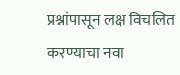प्रश्नांपासून लक्ष विचलित करण्याचा नवा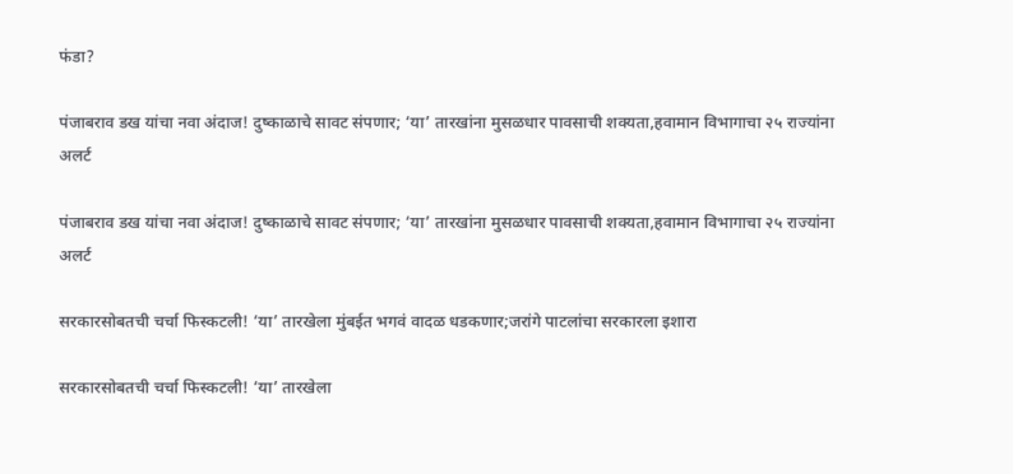फंडा?

पंजाबराव डख यांचा नवा अंदाज! दुष्काळाचे सावट संपणार; ‘या’ तारखांना मुसळधार पावसाची शक्यता,हवामान विभागाचा २५ राज्यांना अलर्ट

पंजाबराव डख यांचा नवा अंदाज! दुष्काळाचे सावट संपणार; ‘या’ तारखांना मुसळधार पावसाची शक्यता,हवामान विभागाचा २५ राज्यांना अलर्ट

सरकारसोबतची चर्चा फिस्कटली! ‘या’ तारखेला मुंबईत भगवं वादळ धडकणार;जरांगे पाटलांचा सरकारला इशारा

सरकारसोबतची चर्चा फिस्कटली! ‘या’ तारखेला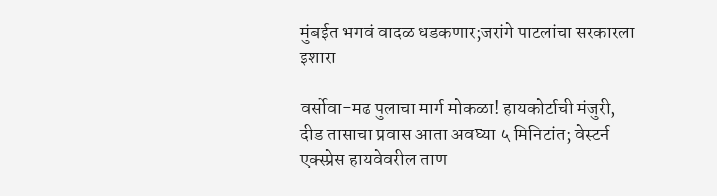मुंबईत भगवं वादळ धडकणार;जरांगे पाटलांचा सरकारला इशारा

वर्सोवा-मढ पुलाचा मार्ग मोकळा! हायकोर्टाची मंजुरी, दीड तासाचा प्रवास आता अवघ्या ५ मिनिटांत; वेस्टर्न एक्स्प्रेस हायवेवरील ताण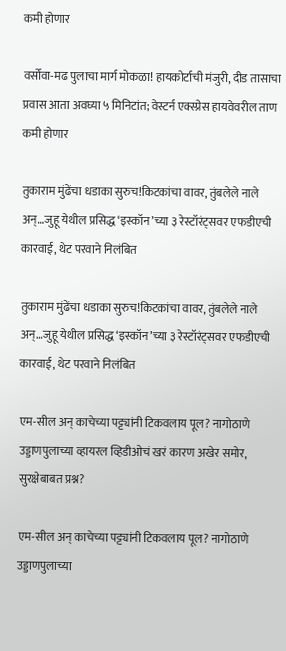कमी होणार

वर्सोवा-मढ पुलाचा मार्ग मोकळा! हायकोर्टाची मंजुरी, दीड तासाचा प्रवास आता अवघ्या ५ मिनिटांत; वेस्टर्न एक्स्प्रेस हायवेवरील ताण कमी होणार

तुकाराम मुंढेंचा धडाका सुरुच!किटकांचा वावर, तुंबलेले नाले अन्…जुहू येथील प्रसिद्ध ‘इस्कॉन’च्या ३ रेस्टॉरंट्सवर एफडीएची कारवाई, थेट परवाने निलंबित

तुकाराम मुंढेंचा धडाका सुरुच!किटकांचा वावर, तुंबलेले नाले अन्…जुहू येथील प्रसिद्ध ‘इस्कॉन’च्या ३ रेस्टॉरंट्सवर एफडीएची कारवाई, थेट परवाने निलंबित

एम-सील अन् काचेच्या पट्ट्यांनी टिकवलाय पूल? नागोठाणे उड्डाणपुलाच्या व्हायरल व्हिडीओचं खरं कारण अखेर समोर, सुरक्षेबाबत प्रश्न?

एम-सील अन् काचेच्या पट्ट्यांनी टिकवलाय पूल? नागोठाणे उड्डाणपुलाच्या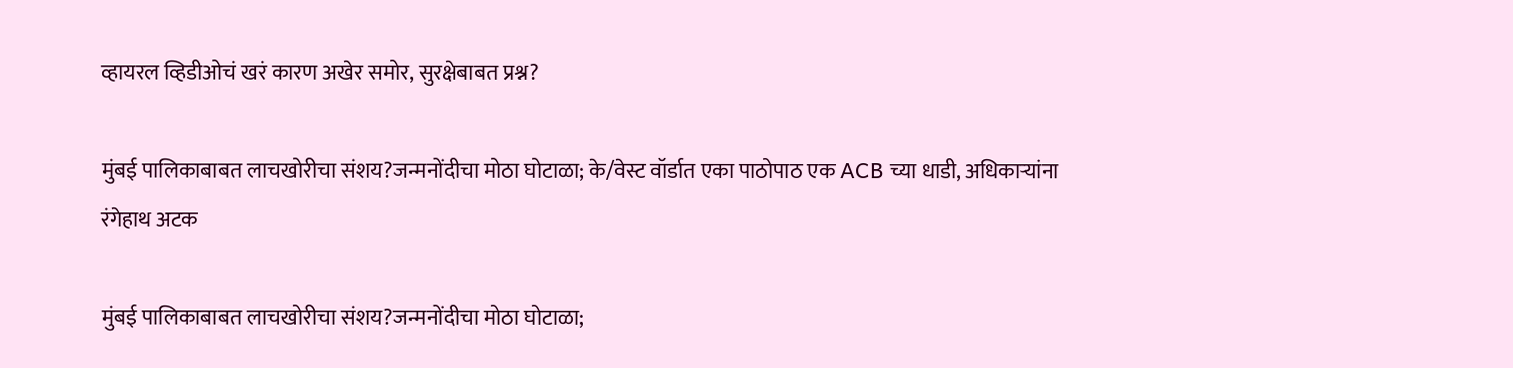व्हायरल व्हिडीओचं खरं कारण अखेर समोर, सुरक्षेबाबत प्रश्न?

मुंबई पालिकाबाबत लाचखोरीचा संशय?जन्मनोंदीचा मोठा घोटाळा; के/वेस्ट वॉर्डात एका पाठोपाठ एक ACB च्या धाडी, अधिकाऱ्यांना रंगेहाथ अटक

मुंबई पालिकाबाबत लाचखोरीचा संशय?जन्मनोंदीचा मोठा घोटाळा;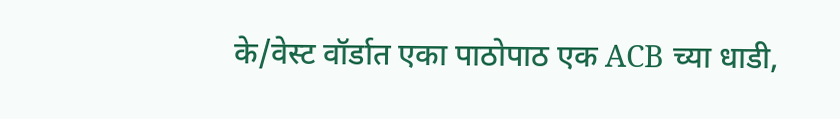के/वेस्ट वॉर्डात एका पाठोपाठ एक ACB च्या धाडी,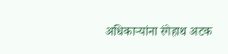अधिकाऱ्यांना रंगेहाथ अटक